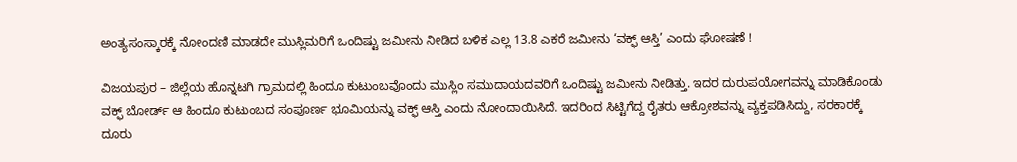ಅಂತ್ಯಸಂಸ್ಕಾರಕ್ಕೆ ನೋಂದಣಿ ಮಾಡದೇ ಮುಸ್ಲಿಮರಿಗೆ ಒಂದಿಷ್ಟು ಜಮೀನು ನೀಡಿದ ಬಳಿಕ ಎಲ್ಲ 13.8 ಎಕರೆ ಜಮೀನು ‘ವಕ್ಫ್ ಆಸ್ತಿ’ ಎಂದು ಘೋಷಣೆ !

ವಿಜಯಪುರ – ಜಿಲ್ಲೆಯ ಹೊನ್ನಟಗಿ ಗ್ರಾಮದಲ್ಲಿ ಹಿಂದೂ ಕುಟುಂಬವೊಂದು ಮುಸ್ಲಿಂ ಸಮುದಾಯದವರಿಗೆ ಒಂದಿಷ್ಟು ಜಮೀನು ನೀಡಿತ್ತು. ಇದರ ದುರುಪಯೋಗವನ್ನು ಮಾಡಿಕೊಂಡು ವಕ್ಫ್ ಬೋರ್ಡ್ ಆ ಹಿಂದೂ ಕುಟುಂಬದ ಸಂಪೂರ್ಣ ಭೂಮಿಯನ್ನು ವಕ್ಫ್ ಆಸ್ತಿ ಎಂದು ನೋಂದಾಯಿಸಿದೆ. ಇದರಿಂದ ಸಿಟ್ಟಿಗೆದ್ದ ರೈತರು ಆಕ್ರೋಶವನ್ನು ವ್ಯಕ್ತಪಡಿಸಿದ್ದು, ಸರಕಾರಕ್ಕೆ ದೂರು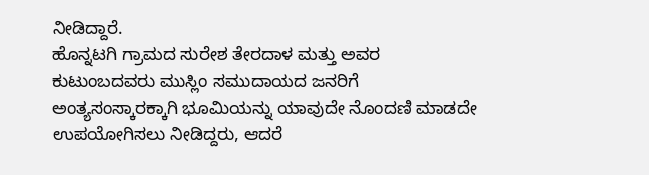ನೀಡಿದ್ದಾರೆ.
ಹೊನ್ನಟಗಿ ಗ್ರಾಮದ ಸುರೇಶ ತೇರದಾಳ ಮತ್ತು ಅವರ ಕುಟುಂಬದವರು ಮುಸ್ಲಿಂ ಸಮುದಾಯದ ಜನರಿಗೆ ಅಂತ್ಯಸಂಸ್ಕಾರಕ್ಕಾಗಿ ಭೂಮಿಯನ್ನು ಯಾವುದೇ ನೊಂದಣಿ ಮಾಡದೇ ಉಪಯೋಗಿಸಲು ನೀಡಿದ್ದರು, ಆದರೆ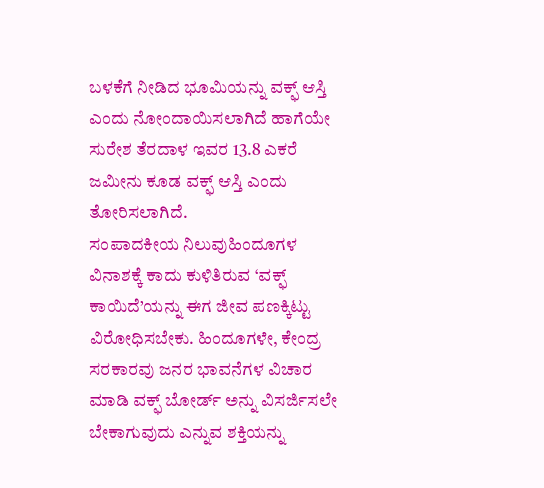ಬಳಕೆಗೆ ನೀಡಿದ ಭೂಮಿಯನ್ನು ವಕ್ಫ್ ಆಸ್ತಿ ಎಂದು ನೋಂದಾಯಿಸಲಾಗಿದೆ ಹಾಗೆಯೇ ಸುರೇಶ ತೆರದಾಳ ಇವರ 13.8 ಎಕರೆ ಜಮೀನು ಕೂಡ ವಕ್ಫ್ ಆಸ್ತಿ ಎಂದು ತೋರಿಸಲಾಗಿದೆ.
ಸಂಪಾದಕೀಯ ನಿಲುವುಹಿಂದೂಗಳ ವಿನಾಶಕ್ಕೆ ಕಾದು ಕುಳಿತಿರುವ ‘ವಕ್ಫ್ ಕಾಯಿದೆ’ಯನ್ನು ಈಗ ಜೀವ ಪಣಕ್ಕಿಟ್ಟು ವಿರೋಧಿಸಬೇಕು. ಹಿಂದೂಗಳೇ, ಕೇಂದ್ರ ಸರಕಾರವು ಜನರ ಭಾವನೆಗಳ ವಿಚಾರ ಮಾಡಿ ವಕ್ಫ್ ಬೋರ್ಡ್ ಅನ್ನು ವಿಸರ್ಜಿಸಲೇ ಬೇಕಾಗುವುದು ಎನ್ನುವ ಶಕ್ತಿಯನ್ನು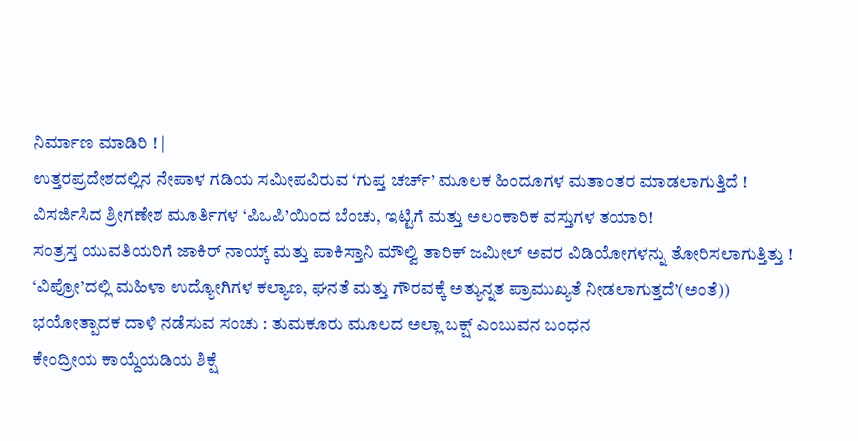ನಿರ್ಮಾಣ ಮಾಡಿರಿ ! |
ಉತ್ತರಪ್ರದೇಶದಲ್ಲಿನ ನೇಪಾಳ ಗಡಿಯ ಸಮೀಪವಿರುವ ‘ಗುಪ್ತ ಚರ್ಚ್’ ಮೂಲಕ ಹಿಂದೂಗಳ ಮತಾಂತರ ಮಾಡಲಾಗುತ್ತಿದೆ !
ವಿಸರ್ಜಿಸಿದ ಶ್ರೀಗಣೇಶ ಮೂರ್ತಿಗಳ ‘ಪಿಒಪಿ’ಯಿಂದ ಬೆಂಚು, ಇಟ್ಟಿಗೆ ಮತ್ತು ಅಲಂಕಾರಿಕ ವಸ್ತುಗಳ ತಯಾರಿ!
ಸಂತ್ರಸ್ತ ಯುವತಿಯರಿಗೆ ಜಾಕಿರ್ ನಾಯ್ಕ್ ಮತ್ತು ಪಾಕಿಸ್ತಾನಿ ಮೌಲ್ವಿ ತಾರಿಕ್ ಜಮೀಲ್ ಅವರ ವಿಡಿಯೋಗಳನ್ನು ತೋರಿಸಲಾಗುತ್ತಿತ್ತು !
‘ವಿಪ್ರೋ’ದಲ್ಲಿ ಮಹಿಳಾ ಉದ್ಯೋಗಿಗಳ ಕಲ್ಯಾಣ, ಘನತೆ ಮತ್ತು ಗೌರವಕ್ಕೆ ಅತ್ಯುನ್ನತ ಪ್ರಾಮುಖ್ಯತೆ ನೀಡಲಾಗುತ್ತದೆ’(ಅಂತೆ))
ಭಯೋತ್ಪಾದಕ ದಾಳಿ ನಡೆಸುವ ಸಂಚು : ತುಮಕೂರು ಮೂಲದ ಅಲ್ಲಾ ಬಕ್ಷ್ ಎಂಬುವನ ಬಂಧನ
ಕೇಂದ್ರೀಯ ಕಾಯ್ದೆಯಡಿಯ ಶಿಕ್ಷೆ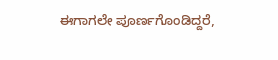ಈಗಾಗಲೇ ಪೂರ್ಣಗೊಂಡಿದ್ದರೆ,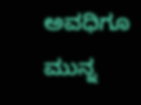ಅವಧಿಗೂ ಮುನ್ನ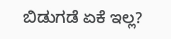ಬಿಡುಗಡೆ ಏಕೆ ಇಲ್ಲ?